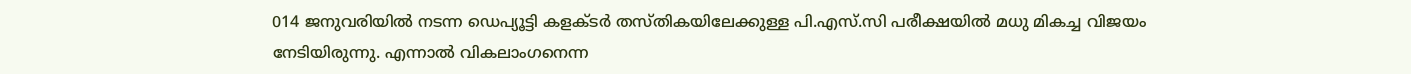014 ജനുവരിയില്‍ നടന്ന ഡെപ്യൂട്ടി കളക്ടര്‍ തസ്തികയിലേക്കുള്ള പി.എസ്.സി പരീക്ഷയില്‍ മധു മികച്ച വിജയം നേടിയിരുന്നു. എന്നാല്‍ വികലാംഗനെന്ന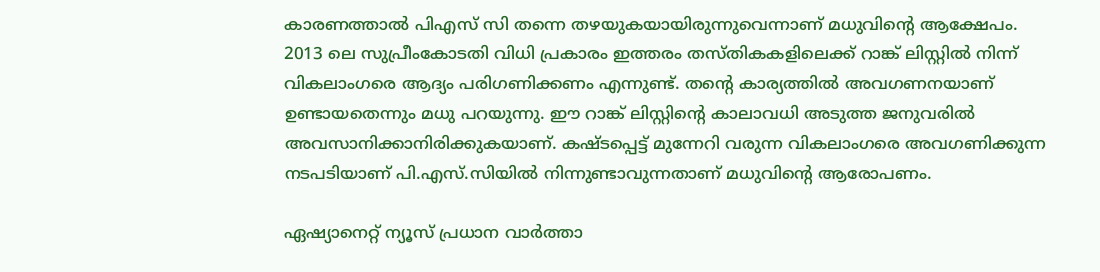കാരണത്താല്‍ പിഎസ് സി തന്നെ തഴയുകയായിരുന്നുവെന്നാണ് മധുവിന്‍റെ ആക്ഷേപം. 2013 ലെ സുപ്രീംകോടതി വിധി പ്രകാരം ഇത്തരം തസ്തികകളിലെക്ക് റാങ്ക് ലിസ്റ്റില്‍ നിന്ന് വികലാംഗരെ ആദ്യം പരിഗണിക്കണം എന്നുണ്ട്. തന്റെ കാര്യത്തില്‍ അവഗണനയാണ് ഉണ്ടായതെന്നും മധു പറയുന്നു. ഈ റാങ്ക് ലിസ്റ്റിന്‍റെ കാലാവധി അടുത്ത ജനുവരില്‍ അവസാനിക്കാനിരിക്കുകയാണ്. കഷ്‌ടപ്പെട്ട് മുന്നേറി വരുന്ന വികലാംഗരെ അവഗണിക്കുന്ന നടപടിയാണ് പി.എസ്.സിയില്‍ നിന്നുണ്ടാവുന്നതാണ് മധുവിന്‍റെ ആരോപണം.

ഏഷ്യാനെറ്റ് ന്യൂസ് പ്രധാന വാർത്താ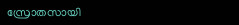സ്രോതസായി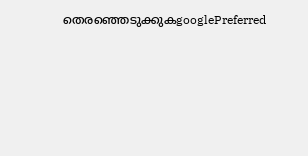തെരഞ്ഞെടുക്കുകgooglePreferred